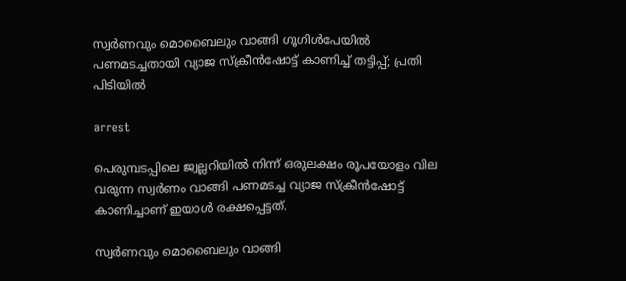സ്വര്‍ണവും മൊബൈലും വാങ്ങി ഗൂഗിള്‍പേയില്‍ പണമടച്ചതായി വ്യാജ സ്‌ക്രീന്‍ഷോട്ട് കാണിച്ച് തട്ടിപ്പ്; പ്രതി പിടിയില്‍

arrest

പെരുമ്പടപ്പിലെ ജ്വല്ലറിയില്‍ നിന്ന് ഒരുലക്ഷം രൂപയോളം വില വരുന്ന സ്വര്‍ണം വാങ്ങി പണമടച്ച വ്യാജ സ്‌ക്രീന്‍ഷോട്ട് കാണിച്ചാണ് ഇയാള്‍ രക്ഷപ്പെട്ടത്.

സ്വര്‍ണവും മൊബൈലും വാങ്ങി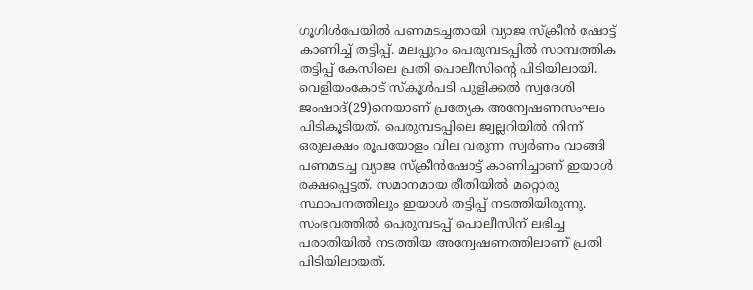ഗൂഗിള്‍പേയില്‍ പണമടച്ചതായി വ്യാജ സ്‌ക്രീന്‍ ഷോട്ട് കാണിച്ച് തട്ടിപ്പ്. മലപ്പുറം പെരുമ്പടപ്പില്‍ സാമ്പത്തിക തട്ടിപ്പ് കേസിലെ പ്രതി പൊലീസിന്റെ പിടിയിലായി. വെളിയംകോട് സ്‌കൂള്‍പടി പുളിക്കല്‍ സ്വദേശി ജംഷാദ്(29)നെയാണ് പ്രത്യേക അന്വേഷണസംഘം പിടികൂടിയത്. പെരുമ്പടപ്പിലെ ജ്വല്ലറിയില്‍ നിന്ന് ഒരുലക്ഷം രൂപയോളം വില വരുന്ന സ്വര്‍ണം വാങ്ങി പണമടച്ച വ്യാജ സ്‌ക്രീന്‍ഷോട്ട് കാണിച്ചാണ് ഇയാള്‍ രക്ഷപ്പെട്ടത്. സമാനമായ രീതിയില്‍ മറ്റൊരു സ്ഥാപനത്തിലും ഇയാള്‍ തട്ടിപ്പ് നടത്തിയിരുന്നു. സംഭവത്തില്‍ പെരുമ്പടപ്പ് പൊലീസിന് ലഭിച്ച പരാതിയില്‍ നടത്തിയ അന്വേഷണത്തിലാണ് പ്രതി പിടിയിലായത്.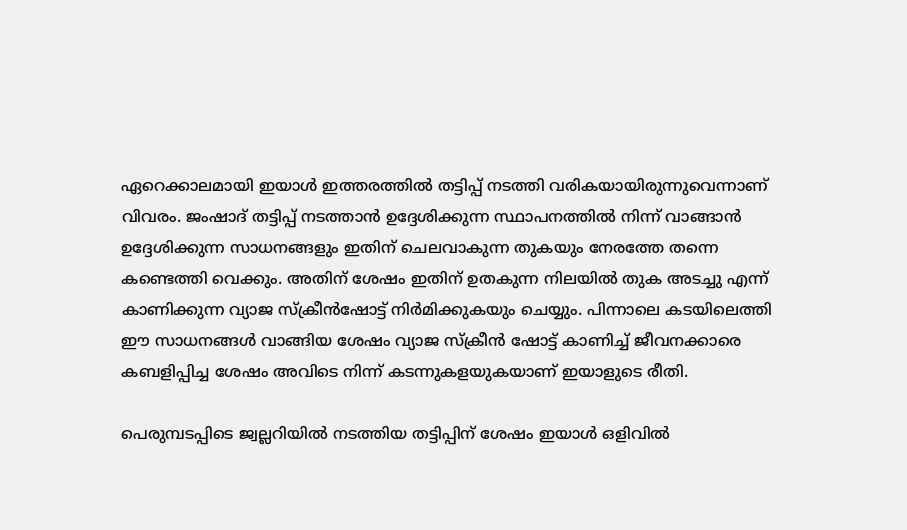ഏറെക്കാലമായി ഇയാള്‍ ഇത്തരത്തില്‍ തട്ടിപ്പ് നടത്തി വരികയായിരുന്നുവെന്നാണ് വിവരം. ജംഷാദ് തട്ടിപ്പ് നടത്താന്‍ ഉദ്ദേശിക്കുന്ന സ്ഥാപനത്തില്‍ നിന്ന് വാങ്ങാന്‍ ഉദ്ദേശിക്കുന്ന സാധനങ്ങളും ഇതിന് ചെലവാകുന്ന തുകയും നേരത്തേ തന്നെ കണ്ടെത്തി വെക്കും. അതിന് ശേഷം ഇതിന് ഉതകുന്ന നിലയില്‍ തുക അടച്ചു എന്ന് കാണിക്കുന്ന വ്യാജ സ്‌ക്രീന്‍ഷോട്ട് നിര്‍മിക്കുകയും ചെയ്യും. പിന്നാലെ കടയിലെത്തി ഈ സാധനങ്ങള്‍ വാങ്ങിയ ശേഷം വ്യാജ സ്‌ക്രീന്‍ ഷോട്ട് കാണിച്ച് ജീവനക്കാരെ കബളിപ്പിച്ച ശേഷം അവിടെ നിന്ന് കടന്നുകളയുകയാണ് ഇയാളുടെ രീതി.

പെരുമ്പടപ്പിടെ ജ്വല്ലറിയില്‍ നടത്തിയ തട്ടിപ്പിന് ശേഷം ഇയാള്‍ ഒളിവില്‍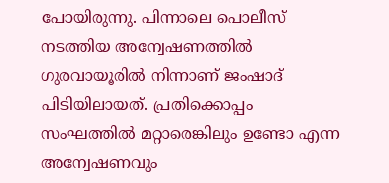പോയിരുന്നു. പിന്നാലെ പൊലീസ് നടത്തിയ അന്വേഷണത്തില്‍ ഗുരവായൂരില്‍ നിന്നാണ് ജംഷാദ് പിടിയിലായത്. പ്രതിക്കൊപ്പം സംഘത്തില്‍ മറ്റാരെങ്കിലും ഉണ്ടോ എന്ന അന്വേഷണവും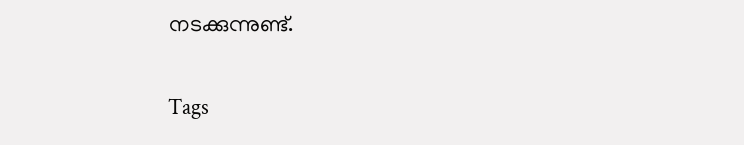നടക്കുന്നുണ്ട്.

Tags